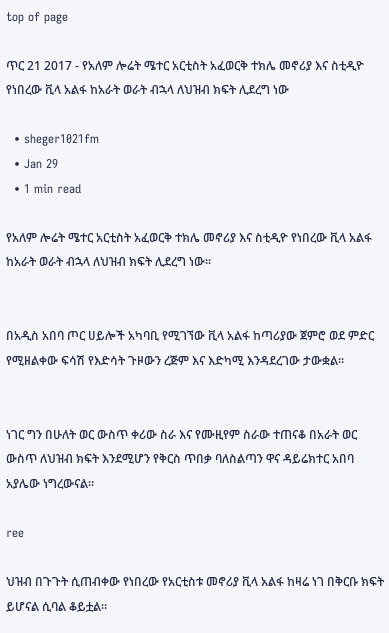top of page

ጥር 21 2017 - የአለም ሎሬት ሜተር አርቲስት አፈወርቅ ተክሌ መኖሪያ እና ስቲዲዮ የነበረው ቪላ አልፋ ከአራት ወራት ብኋላ ለህዝብ ክፍት ሊደረግ ነው

  • sheger1021fm
  • Jan 29
  • 1 min read

የአለም ሎሬት ሜተር አርቲስት አፈወርቅ ተክሌ መኖሪያ እና ስቲዲዮ የነበረው ቪላ አልፋ ከአራት ወራት ብኋላ ለህዝብ ክፍት ሊደረግ ነው።


በአዲስ አበባ ጦር ሀይሎች አካባቢ የሚገኘው ቪላ አልፋ ከጣሪያው ጀምሮ ወደ ምድር የሚዘልቀው ፍሳሽ የእድሳት ጉዞውን ረጅም እና እድካሚ እንዳደረገው ታውቋል።


ነገር ግን በሁለት ወር ውስጥ ቀሪው ስራ እና የሙዚየም ስራው ተጠናቆ በአራት ወር ውስጥ ለህዝብ ክፍት እንደሚሆን የቅርስ ጥበቃ ባለስልጣን ዋና ዳይሬክተር አበባ አያሌው ነግረውናል።

ree

ህዝብ በጉጉት ሲጠብቀው የነበረው የአርቲስቱ መኖሪያ ቪላ አልፋ ከዛሬ ነገ በቅርቡ ክፍት ይሆናል ሲባል ቆይቷል።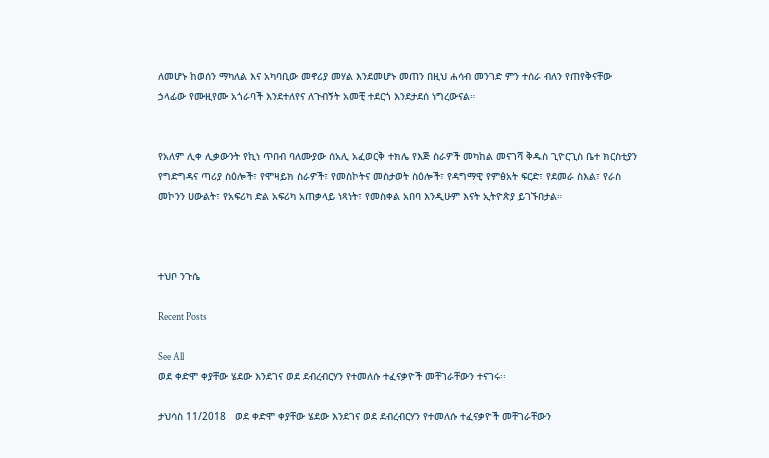ለመሆኑ ከወሰን ማካለል እና አካባቢው መኖሪያ መሃል እንደመሆኑ መጠን በዚህ ሐሳብ መንገድ ምን ተሰራ ብለን የጠየቅናቸው ኃላፊው የሙዚየሙ አጎራባች እንደተለየና ለጉብኝት አመቺ ተደርጎ እንደታደሰ ነግረውናል።


የአለም ሊቀ ሊቃውንት የኪነ ጥበብ ባለሙያው ሰአሊ አፈወርቅ ተክሌ የእጅ ስራዎች መካከል መናገሻ ቅዱስ ጊዮርጊስ ቤተ ክርስቲያን የግድግዳና ጣሪያ ስዕሎች፣ የሞዛይክ ስራዎች፣ የመስኮትና መስታወት ስዕሎች፣ የዳግማዊ የምፅአት ፍርድ፣ የደመራ ስእል፣ የራስ መኮንን ሀውልት፣ የአፍሪካ ድል አፍሪካ አጠቃላይ ነጻነት፣ የመስቀል አበባ እንዲሁም እናት ኢትዮጵያ ይገኙበታል።



ተህቦ ንጉሴ

Recent Posts

See All
ወደ ቀድሞ ቀያቸው ሄደው እንደገና ወደ ደብረብርሃን የተመለሱ ተፈናቃዮች መቸገራቸውን ተናገሩ፡፡

ታህሳስ 11/2018   ወደ ቀድሞ ቀያቸው ሄደው እንደገና ወደ ደብረብርሃን የተመለሱ ተፈናቃዮች መቸገራቸውን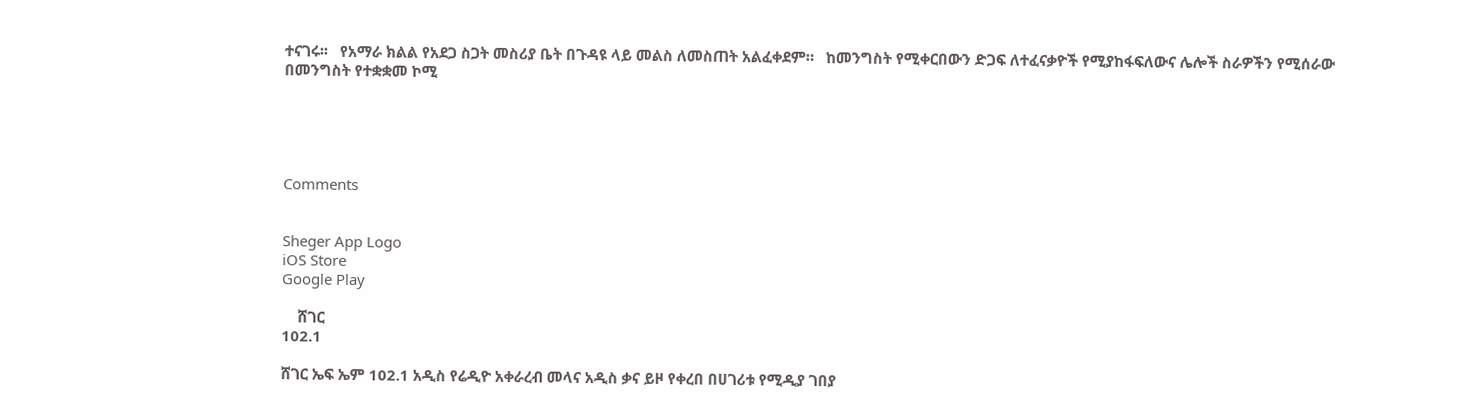ተናገሩ፡፡   የአማራ ክልል የአደጋ ስጋት መስሪያ ቤት በጉዳዩ ላይ መልስ ለመስጠት አልፈቀደም።   ከመንግስት የሚቀርበውን ድጋፍ ለተፈናቃዮች የሚያከፋፍለውና ሌሎች ስራዎችን የሚሰራው በመንግስት የተቋቋመ ኮሚ





Comments


Sheger App Logo
iOS Store
Google Play

    ሸገር
102.1

ሸገር ኤፍ ኤም 102.1 አዲስ የሬዲዮ አቀራረብ መላና አዲስ ቃና ይዞ የቀረበ በሀገሪቱ የሚዲያ ገበያ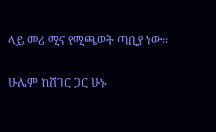ላይ መሪ ሚና የሚጫወት ጣቢያ ነው፡፡

ሁሌም ከሸገር ጋር ሁኑ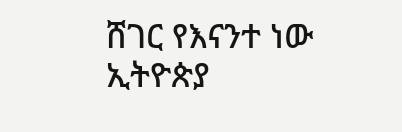ሸገር የእናንተ ነው
ኢትዮጵያ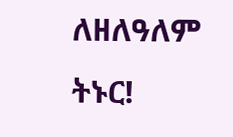ለዘለዓለም ትኑር!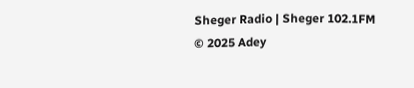Sheger Radio | Sheger 102.1FM  © 2025 Adey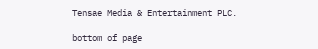Tensae Media & Entertainment PLC.

bottom of page